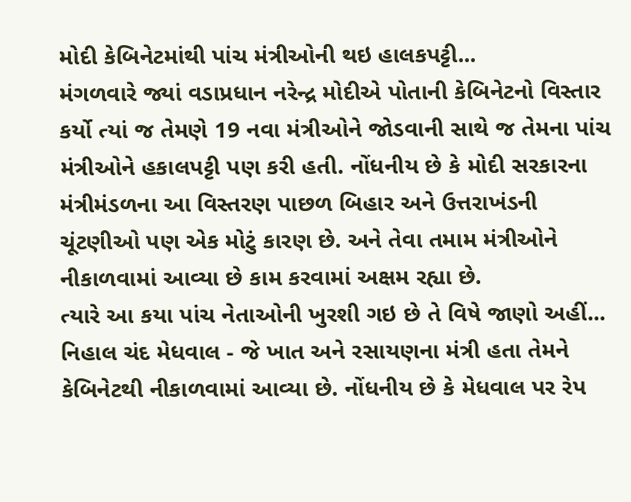મોદી કેબિનેટમાંથી પાંચ મંત્રીઓની થઇ હાલકપટ્ટી...
મંગળવારે જ્યાં વડાપ્રધાન નરેન્દ્ર મોદીએ પોતાની કેબિનેટનો વિસ્તાર કર્યો ત્યાં જ તેમણે 19 નવા મંત્રીઓને જોડવાની સાથે જ તેમના પાંચ મંત્રીઓને હકાલપટ્ટી પણ કરી હતી. નોંધનીય છે કે મોદી સરકારના મંત્રીમંડળના આ વિસ્તરણ પાછળ બિહાર અને ઉત્તરાખંડની ચૂંટણીઓ પણ એક મોટું કારણ છે. અને તેવા તમામ મંત્રીઓને નીકાળવામાં આવ્યા છે કામ કરવામાં અક્ષમ રહ્યા છે.
ત્યારે આ કયા પાંચ નેતાઓની ખુરશી ગઇ છે તે વિષે જાણો અહીં...
નિહાલ ચંદ મેધવાલ - જે ખાત અને રસાયણના મંત્રી હતા તેમને કેબિનેટથી નીકાળવામાં આવ્યા છે. નોંધનીય છે કે મેધવાલ પર રેપ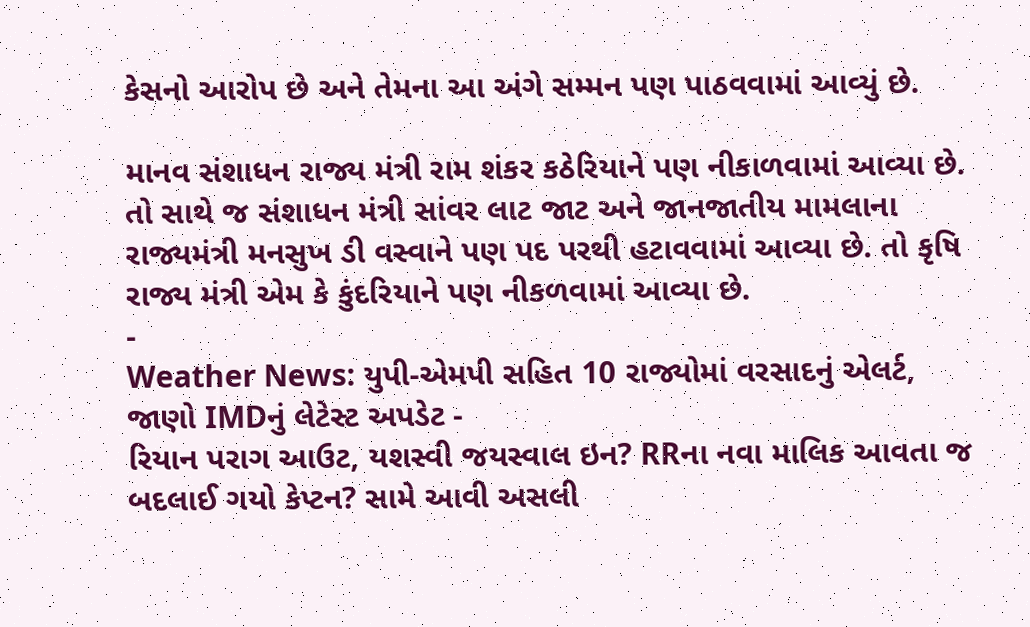કેસનો આરોપ છે અને તેમના આ અંગે સમ્મન પણ પાઠવવામાં આવ્યું છે.

માનવ સંશાધન રાજ્ય મંત્રી રામ શંકર કઠેરિયાને પણ નીકાળવામાં આવ્યા છે. તો સાથે જ સંશાધન મંત્રી સાંવર લાટ જાટ અને જાનજાતીય મામલાના રાજ્યમંત્રી મનસુખ ડી વસ્વાને પણ પદ પરથી હટાવવામાં આવ્યા છે. તો કૃષિ રાજ્ય મંત્રી એમ કે કુંદરિયાને પણ નીકળવામાં આવ્યા છે.
-
Weather News: યુપી-એમપી સહિત 10 રાજ્યોમાં વરસાદનું એલર્ટ, જાણો IMDનું લેટેસ્ટ અપડેટ -
રિયાન પરાગ આઉટ, યશસ્વી જયસ્વાલ ઇન? RRના નવા માલિક આવતા જ બદલાઈ ગયો કેપ્ટન? સામે આવી અસલી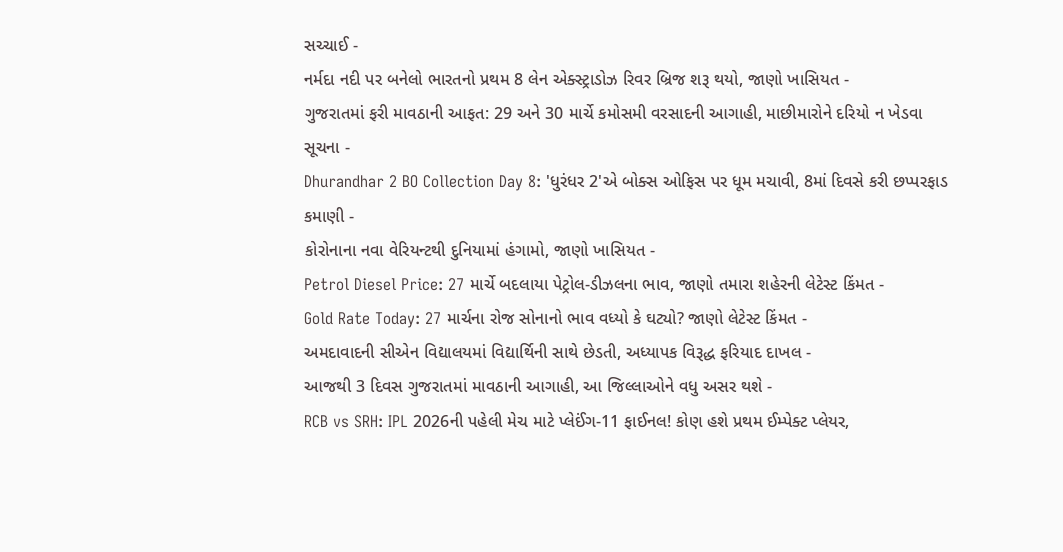સચ્ચાઈ -
નર્મદા નદી પર બનેલો ભારતનો પ્રથમ 8 લેન એક્સ્ટ્રાડોઝ રિવર બ્રિજ શરૂ થયો, જાણો ખાસિયત -
ગુજરાતમાં ફરી માવઠાની આફત: 29 અને 30 માર્ચે કમોસમી વરસાદની આગાહી, માછીમારોને દરિયો ન ખેડવા સૂચના -
Dhurandhar 2 BO Collection Day 8: 'ધુરંધર 2'એ બોક્સ ઓફિસ પર ધૂમ મચાવી, 8માં દિવસે કરી છપ્પરફાડ કમાણી -
કોરોનાના નવા વેરિયન્ટથી દુનિયામાં હંગામો, જાણો ખાસિયત -
Petrol Diesel Price: 27 માર્ચે બદલાયા પેટ્રોલ-ડીઝલના ભાવ, જાણો તમારા શહેરની લેટેસ્ટ કિંમત -
Gold Rate Today: 27 માર્ચના રોજ સોનાનો ભાવ વધ્યો કે ઘટ્યો? જાણો લેટેસ્ટ કિંમત -
અમદાવાદની સીએન વિદ્યાલયમાં વિદ્યાર્થિની સાથે છેડતી, અધ્યાપક વિરૂદ્ધ ફરિયાદ દાખલ -
આજથી 3 દિવસ ગુજરાતમાં માવઠાની આગાહી, આ જિલ્લાઓને વધુ અસર થશે -
RCB vs SRH: IPL 2026ની પહેલી મેચ માટે પ્લેઈંગ-11 ફાઈનલ! કોણ હશે પ્રથમ ઈમ્પેક્ટ પ્લેયર,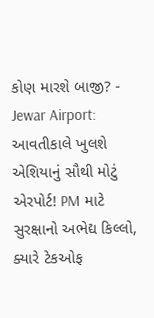કોણ મારશે બાજી? -
Jewar Airport: આવતીકાલે ખુલશે એશિયાનું સૌથી મોટું એરપોર્ટ! PM માટે સુરક્ષાનો અભેદ્ય કિલ્લો, ક્યારે ટેકઓફ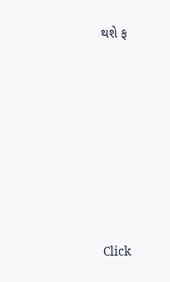થશે ફ









Click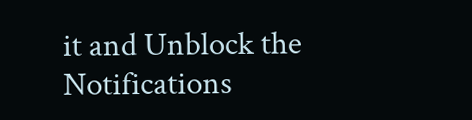it and Unblock the Notifications